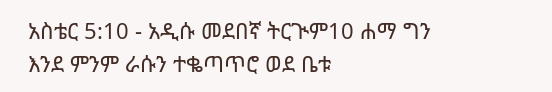አስቴር 5:10 - አዲሱ መደበኛ ትርጒም10 ሐማ ግን እንደ ምንም ራሱን ተቈጣጥሮ ወደ ቤቱ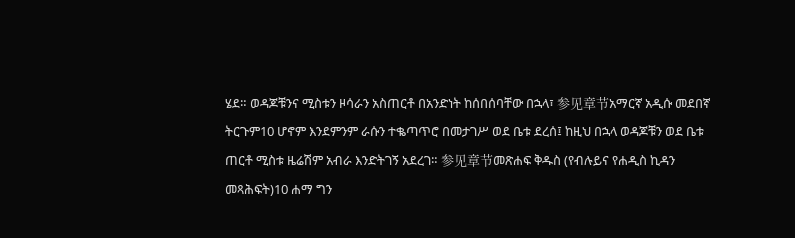ሄደ። ወዳጆቹንና ሚስቱን ዞሳራን አስጠርቶ በአንድነት ከሰበሰባቸው በኋላ፣ 参见章节አማርኛ አዲሱ መደበኛ ትርጉም10 ሆኖም እንደምንም ራሱን ተቈጣጥሮ በመታገሥ ወደ ቤቱ ደረሰ፤ ከዚህ በኋላ ወዳጆቹን ወደ ቤቱ ጠርቶ ሚስቱ ዜሬሽም አብራ እንድትገኝ አደረገ። 参见章节መጽሐፍ ቅዱስ (የብሉይና የሐዲስ ኪዳን መጻሕፍት)10 ሐማ ግን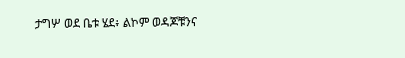ታግሦ ወደ ቤቱ ሄደ፥ ልኮም ወዳጆቹንና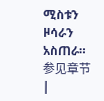ሚስቱን ዞሳራን አስጠራ። 参见章节 |